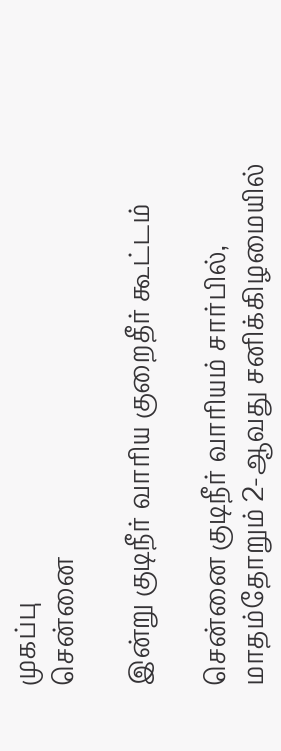முகப்பு
சென்னை

இன்று குடிநீர் வாரிய குறைதீர் கூட்டம்

சென்னை குடிநீர் வாரியம் சார்பில், மாதம்தோறும் 2-ஆவது சனிக்கிழமையில்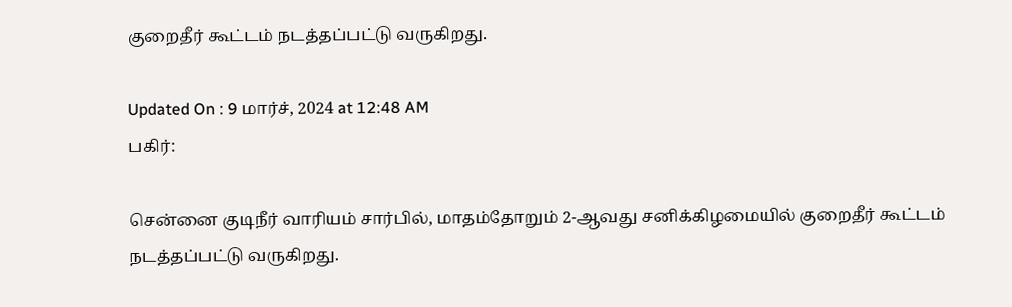குறைதீர் கூட்டம் நடத்தப்பட்டு வருகிறது.

Updated On : 9 மார்ச், 2024 at 12:48 AM
பகிர்:

சென்னை குடிநீர் வாரியம் சார்பில், மாதம்தோறும் 2-ஆவது சனிக்கிழமையில் குறைதீர் கூட்டம் நடத்தப்பட்டு வருகிறது.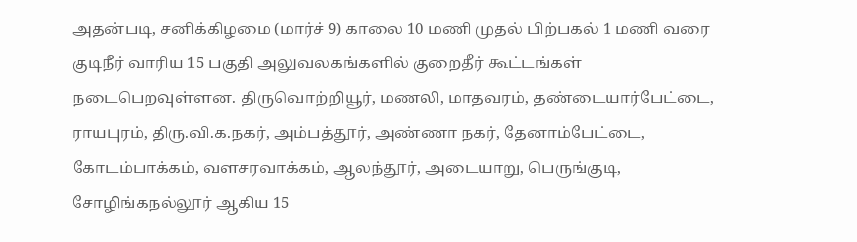அதன்படி, சனிக்கிழமை (மார்ச் 9) காலை 10 மணி முதல் பிற்பகல் 1 மணி வரை குடிநீர் வாரிய 15 பகுதி அலுவலகங்களில் குறைதீர் கூட்டங்கள் நடைபெறவுள்ளன. திருவொற்றியூர், மணலி, மாதவரம், தண்டையார்பேட்டை, ராயபுரம், திரு.வி.க.நகர், அம்பத்தூர், அண்ணா நகர், தேனாம்பேட்டை, கோடம்பாக்கம், வளசரவாக்கம், ஆலந்தூர், அடையாறு, பெருங்குடி, சோழிங்கநல்லூர் ஆகிய 15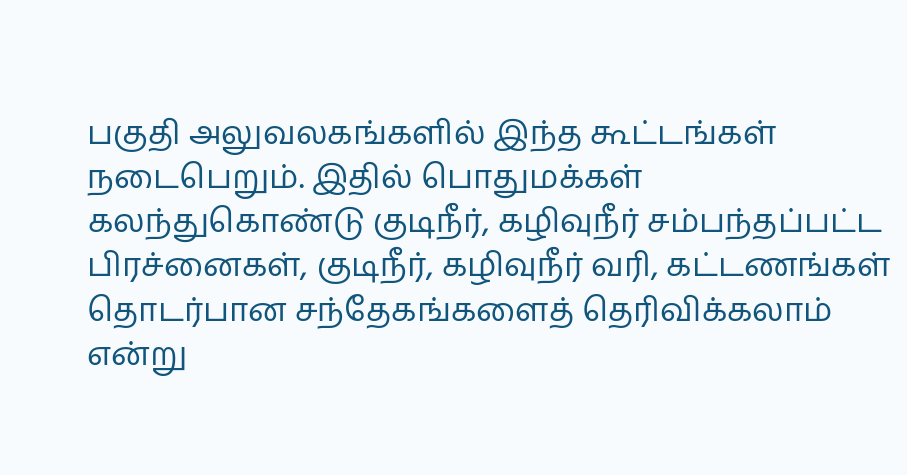பகுதி அலுவலகங்களில் இந்த கூட்டங்கள் நடைபெறும். இதில் பொதுமக்கள் கலந்துகொண்டு குடிநீர், கழிவுநீர் சம்பந்தப்பட்ட பிரச்னைகள், குடிநீர், கழிவுநீர் வரி, கட்டணங்கள் தொடர்பான சந்தேகங்களைத் தெரிவிக்கலாம் என்று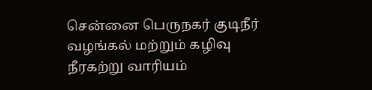சென்னை பெருநகர் குடிநீர் வழங்கல் மற்றும் கழிவு நீரகற்று வாரியம்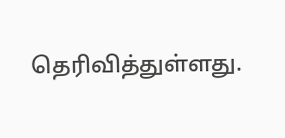தெரிவித்துள்ளது.